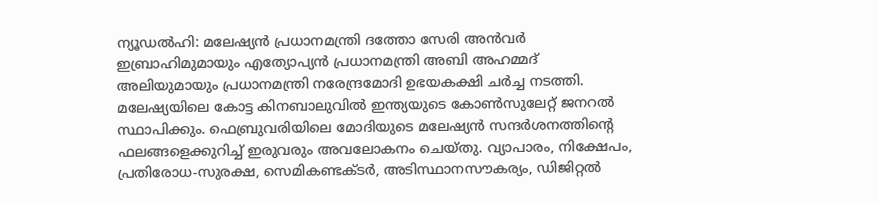ന്യൂഡൽഹി: മലേഷ്യൻ പ്രധാനമന്ത്രി ദത്തോ സേരി അൻവർ ഇബ്രാഹിമുമായും എത്യോപ്യൻ പ്രധാനമന്ത്രി അബി അഹമ്മദ് അലിയുമായും പ്രധാനമന്ത്രി നരേന്ദ്രമോദി ഉഭയകക്ഷി ചർച്ച നടത്തി. മലേഷ്യയിലെ കോട്ട കിനബാലുവിൽ ഇന്ത്യയുടെ കോൺസുലേറ്റ് ജനറൽ സ്ഥാപിക്കും. ഫെബ്രുവരിയിലെ മോദിയുടെ മലേഷ്യൻ സന്ദർശനത്തിന്റെ ഫലങ്ങളെക്കുറിച്ച് ഇരുവരും അവലോകനം ചെയ്തു. വ്യാപാരം, നിക്ഷേപം, പ്രതിരോധ-സുരക്ഷ, സെമികണ്ടക്ടർ, അടിസ്ഥാനസൗകര്യം, ഡിജിറ്റൽ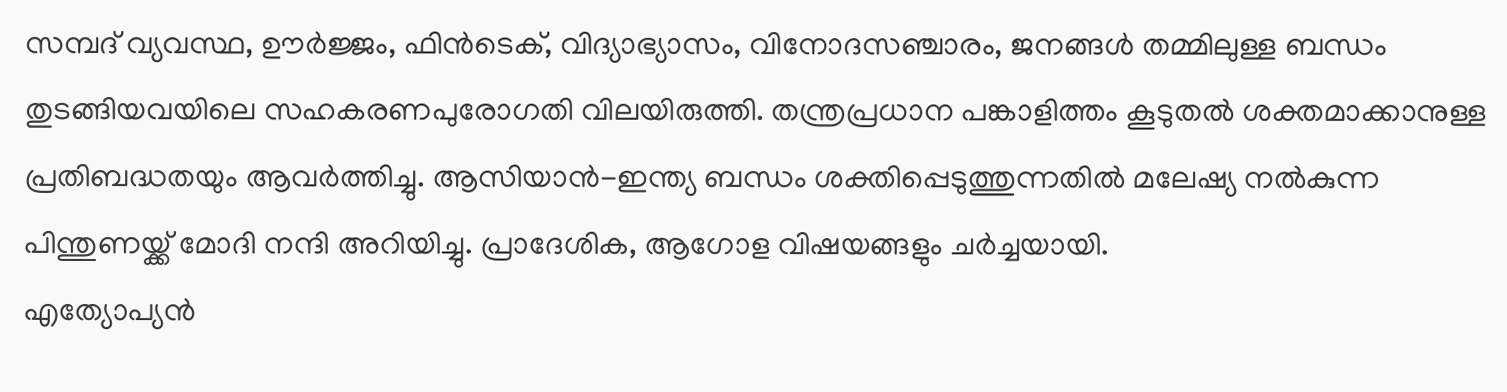സമ്പദ് വ്യവസ്ഥ, ഊർജ്ജം, ഫിൻടെക്, വിദ്യാഭ്യാസം, വിനോദസഞ്ചാരം, ജനങ്ങൾ തമ്മിലുള്ള ബന്ധം തുടങ്ങിയവയിലെ സഹകരണപുരോഗതി വിലയിരുത്തി. തന്ത്രപ്രധാന പങ്കാളിത്തം കൂടുതൽ ശക്തമാക്കാനുള്ള പ്രതിബദ്ധതയും ആവർത്തിച്ചു. ആസിയാൻ-ഇന്ത്യ ബന്ധം ശക്തിപ്പെടുത്തുന്നതിൽ മലേഷ്യ നൽകുന്ന പിന്തുണയ്ക്ക് മോദി നന്ദി അറിയിച്ചു. പ്രാദേശിക, ആഗോള വിഷയങ്ങളും ചർച്ചയായി.
എത്യോപ്യൻ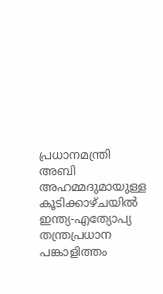പ്രധാനമന്ത്രി അബി അഹമ്മദുമായുള്ള കൂടിക്കാഴ്ചയിൽ ഇന്ത്യ-എത്യോപ്യ തന്ത്രപ്രധാന പങ്കാളിത്തം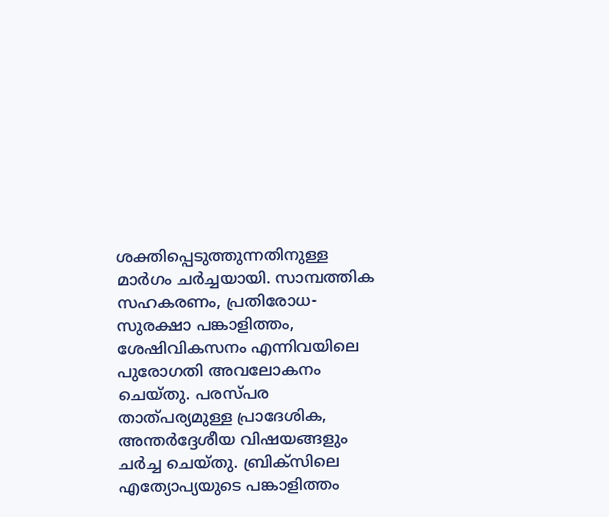ശക്തിപ്പെടുത്തുന്നതിനുള്ള മാർഗം ചർച്ചയായി. സാമ്പത്തിക സഹകരണം, പ്രതിരോധ-സുരക്ഷാ പങ്കാളിത്തം, ശേഷിവികസനം എന്നിവയിലെ പുരോഗതി അവലോകനം ചെയ്തു. പരസ്പര താത്പര്യമുള്ള പ്രാദേശിക, അന്തർദ്ദേശീയ വിഷയങ്ങളും ചർച്ച ചെയ്തു. ബ്രിക്സിലെ എത്യോപ്യയുടെ പങ്കാളിത്തം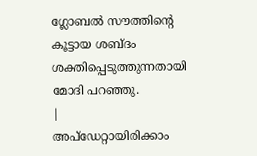ഗ്ലോബൽ സൗത്തിന്റെ കൂട്ടായ ശബ്ദം ശക്തിപ്പെടുത്തുന്നതായി മോദി പറഞ്ഞു.
|
അപ്ഡേറ്റായിരിക്കാം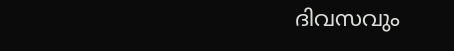ദിവസവും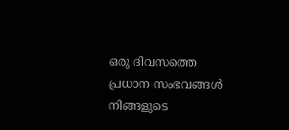ഒരു ദിവസത്തെ പ്രധാന സംഭവങ്ങൾ നിങ്ങളുടെ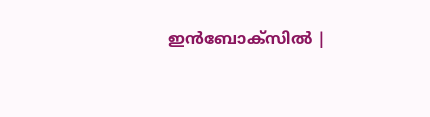ഇൻബോക്സിൽ |